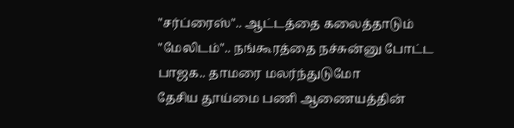"சர்ப்ரைஸ்".. ஆட்டத்தை கலைத்தாடும் "மேலிடம்".. நங்கூரத்தை நச்சுன்னு போட்ட பாஜக.. தாமரை மலர்ந்துடுமோ
தேசிய தூய்மை பணி ஆணையத்தின்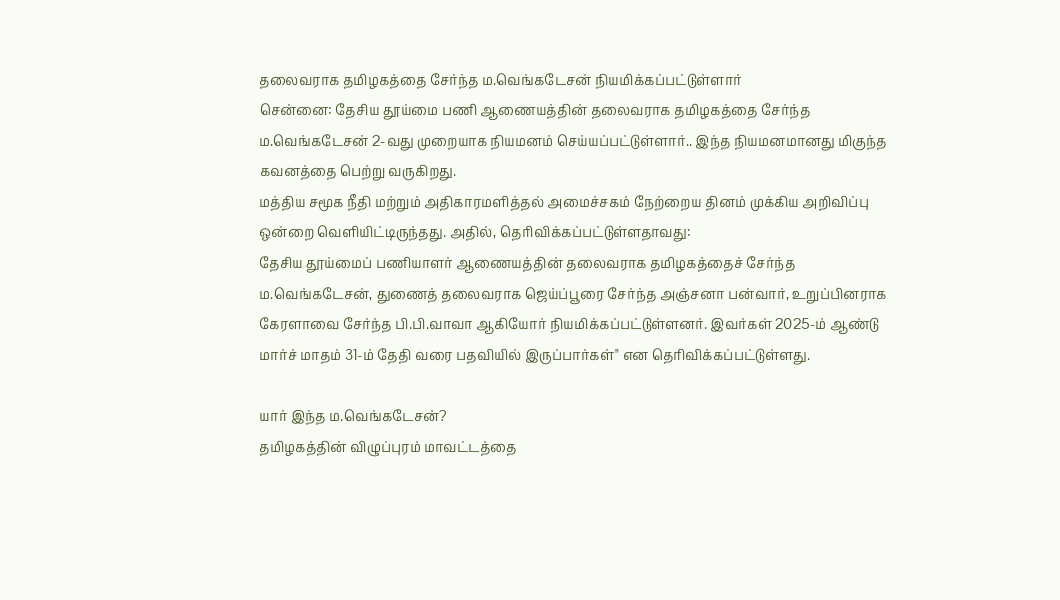தலைவராக தமிழகத்தை சேர்ந்த ம.வெங்கடேசன் நியமிக்கப்பட்டுள்ளார்
சென்னை: தேசிய தூய்மை பணி ஆணையத்தின் தலைவராக தமிழகத்தை சேர்ந்த ம.வெங்கடேசன் 2-வது முறையாக நியமனம் செய்யப்பட்டுள்ளார்.. இந்த நியமனமானது மிகுந்த கவனத்தை பெற்று வருகிறது.
மத்திய சமூக நீதி மற்றும் அதிகாரமளித்தல் அமைச்சகம் நேற்றைய தினம் முக்கிய அறிவிப்பு ஒன்றை வெளியிட்டிருந்தது. அதில், தெரிவிக்கப்பட்டுள்ளதாவது:
தேசிய தூய்மைப் பணியாளர் ஆணையத்தின் தலைவராக தமிழகத்தைச் சேர்ந்த ம.வெங்கடேசன், துணைத் தலைவராக ஜெய்ப்பூரை சேர்ந்த அஞ்சனா பன்வார், உறுப்பினராக கேரளாவை சேர்ந்த பி.பி.வாவா ஆகியோர் நியமிக்கப்பட்டுள்ளனர். இவர்கள் 2025-ம் ஆண்டு மார்ச் மாதம் 31-ம் தேதி வரை பதவியில் இருப்பார்கள்" என தெரிவிக்கப்பட்டுள்ளது.

யார் இந்த ம.வெங்கடேசன்?
தமிழகத்தின் விழுப்புரம் மாவட்டத்தை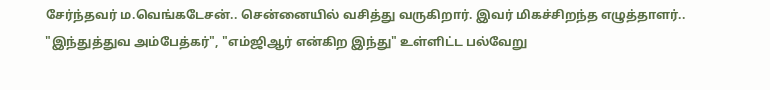சேர்ந்தவர் ம.வெங்கடேசன்.. சென்னையில் வசித்து வருகிறார். இவர் மிகச்சிறந்த எழுத்தாளர்.. "இந்துத்துவ அம்பேத்கர்", "எம்ஜிஆர் என்கிற இந்து" உள்ளிட்ட பல்வேறு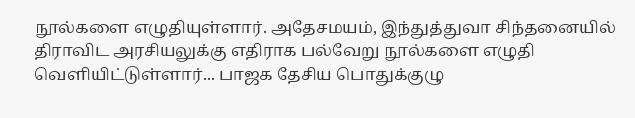நூல்களை எழுதியுள்ளார். அதேசமயம், இந்துத்துவா சிந்தனையில் திராவிட அரசியலுக்கு எதிராக பல்வேறு நூல்களை எழுதி வெளியிட்டுள்ளார்... பாஜக தேசிய பொதுக்குழு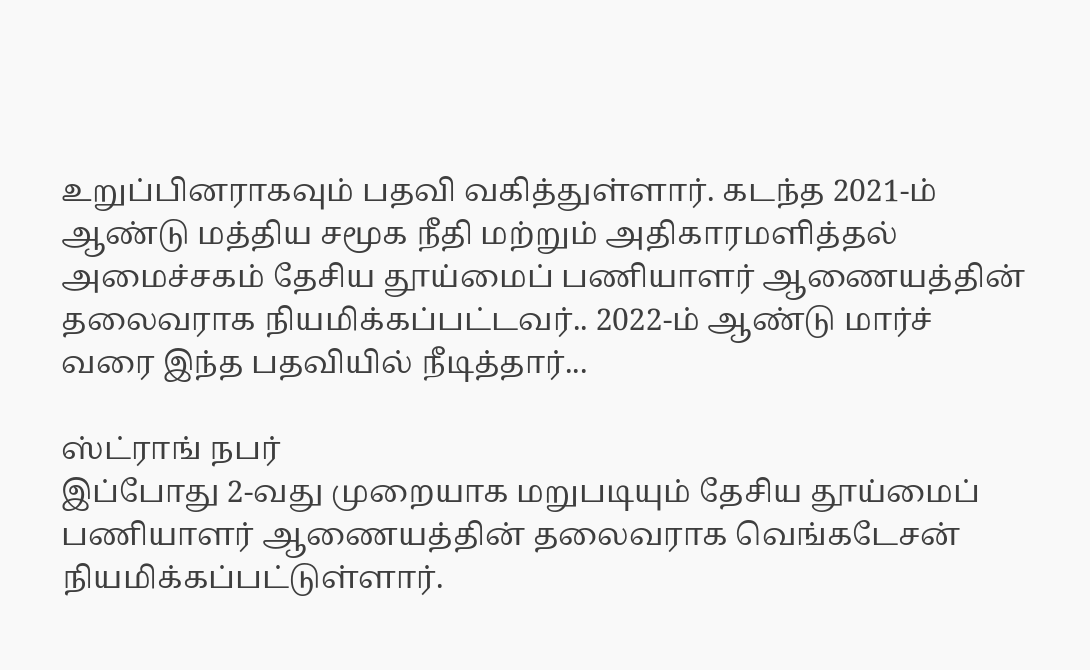உறுப்பினராகவும் பதவி வகித்துள்ளார். கடந்த 2021-ம் ஆண்டு மத்திய சமூக நீதி மற்றும் அதிகாரமளித்தல் அமைச்சகம் தேசிய தூய்மைப் பணியாளர் ஆணையத்தின் தலைவராக நியமிக்கப்பட்டவர்.. 2022-ம் ஆண்டு மார்ச் வரை இந்த பதவியில் நீடித்தார்...

ஸ்ட்ராங் நபர்
இப்போது 2-வது முறையாக மறுபடியும் தேசிய தூய்மைப் பணியாளர் ஆணையத்தின் தலைவராக வெங்கடேசன் நியமிக்கப்பட்டுள்ளார்.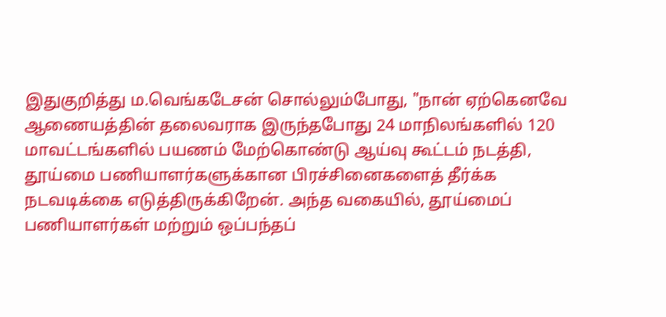இதுகுறித்து ம.வெங்கடேசன் சொல்லும்போது, "நான் ஏற்கெனவே ஆணையத்தின் தலைவராக இருந்தபோது 24 மாநிலங்களில் 120 மாவட்டங்களில் பயணம் மேற்கொண்டு ஆய்வு கூட்டம் நடத்தி, தூய்மை பணியாளர்களுக்கான பிரச்சினைகளைத் தீர்க்க நடவடிக்கை எடுத்திருக்கிறேன். அந்த வகையில், தூய்மைப் பணியாளர்கள் மற்றும் ஒப்பந்தப்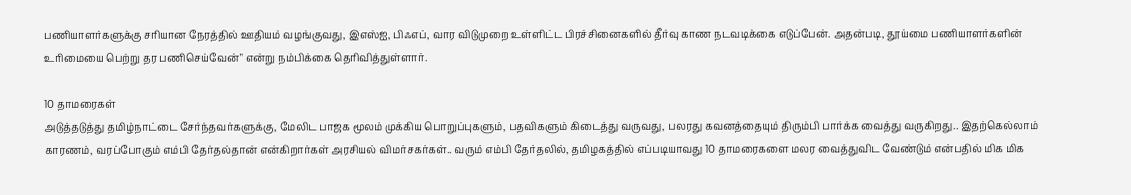பணியாளர்களுக்கு சரியான நேரத்தில் ஊதியம் வழங்குவது, இஎஸ்ஐ, பிஃஎப், வார விடுமுறை உள்ளிட்ட பிரச்சினைகளில் தீர்வு காண நடவடிக்கை எடுப்பேன். அதன்படி, தூய்மை பணியாளர்களின் உரிமையை பெற்று தர பணிசெய்வேன்" என்று நம்பிக்கை தெரிவித்துள்ளார்.

10 தாமரைகள்
அடுத்தடுத்து தமிழ்நாட்டை சேர்ந்தவர்களுக்கு, மேலிட பாஜக மூலம் முக்கிய பொறுப்புகளும், பதவிகளும் கிடைத்து வருவது, பலரது கவனத்தையும் திரும்பி பார்க்க வைத்து வருகிறது.. இதற்கெல்லாம் காரணம், வரப்போகும் எம்பி தேர்தல்தான் என்கிறார்கள் அரசியல் விமர்சகர்கள்.. வரும் எம்பி தேர்தலில், தமிழகத்தில் எப்படியாவது 10 தாமரைகளை மலர வைத்துவிட வேண்டும் என்பதில் மிக மிக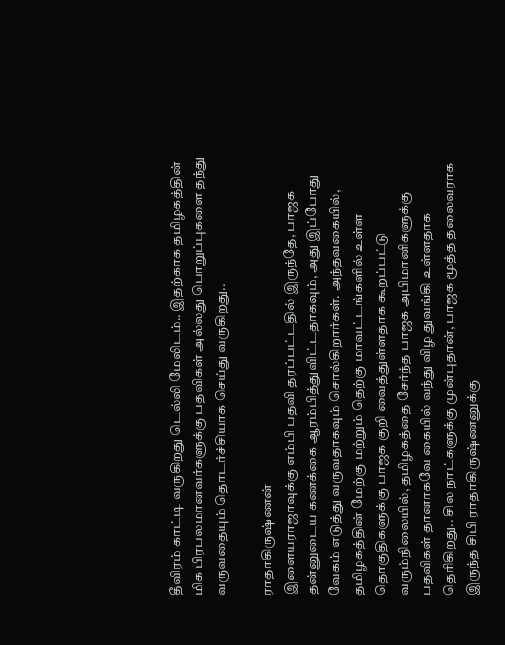தீவிரம் காட்டி வருகிறது டெல்லி மேலிடம்.. இதற்காக தமிழகத்தின் மிக பிரபலமானவர்களுக்கு பதவிகள் அல்லது பொறுப்புகளை தந்து வருவதையும் தொடர்ச்சியாக செய்து வருகிறது..

ராதாகிருஷ்ணன்
இளையராஜாவுக்கு எம்பி பதவி தரப்பட்டதில் இருந்தே, பாஜக தன்னுடைய கணக்கை ஆரம்பித்துவிட்டதாகவும், அது இப்போது வேகம் எடுத்து வருவதாகவும் சொல்கிறார்கள். அந்தவகையில், தமிழகத்தின் மேற்கு மற்றும் தெற்கு மாவட்டங்களில் உள்ள தொகுதிகளுக்கு பாஜக குறி வைத்துள்ளதாக கூறப்பட்டு வரும்நிலையில், தமிழகத்தை சேர்ந்த பாஜக அபிமானிகளுக்கு பதவிகள் தானாகவே கையில் வந்து விழ துவங்கி உள்ளதாக தெரிகிறது.. சில நாட்களுக்கு முன்புதான், பாஜக மூத்த தலைவராக இருந்த சிபி ராதாகிருஷ்ணனுக்கு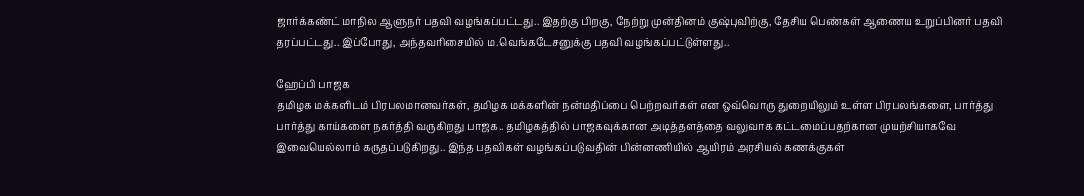ஜார்க்கண்ட் மாநில ஆளுநர் பதவி வழங்கப்பட்டது.. இதற்கு பிறகு, நேற்று முன்தினம் குஷ்புவிற்கு, தேசிய பெண்கள் ஆணைய உறுப்பினர் பதவி தரப்பட்டது.. இப்போது, அந்தவரிசையில் ம.வெங்கடேசனுக்கு பதவி வழங்கப்பட்டுள்ளது..

ஹேப்பி பாஜக
தமிழக மக்களிடம் பிரபலமானவர்கள், தமிழக மக்களின் நன்மதிப்பை பெற்றவர்கள் என ஒவ்வொரு துறையிலும் உள்ள பிரபலங்களை, பார்த்து பார்த்து காய்களை நகர்த்தி வருகிறது பாஜக.. தமிழகத்தில் பாஜகவுக்கான அடித்தளத்தை வலுவாக கட்டமைப்பதற்கான முயற்சியாகவே இவையெல்லாம் கருதப்படுகிறது.. இந்த பதவிகள் வழங்கப்படுவதின் பின்னணியில் ஆயிரம் அரசியல் கணக்குகள்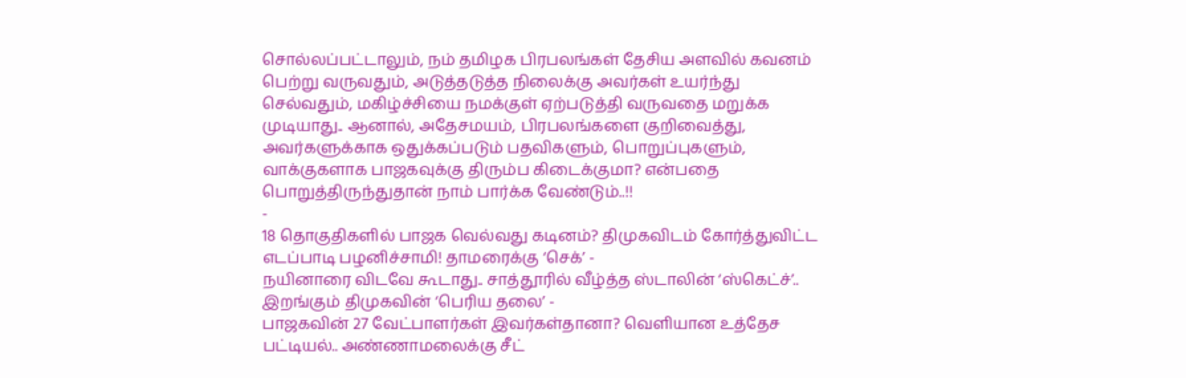சொல்லப்பட்டாலும், நம் தமிழக பிரபலங்கள் தேசிய அளவில் கவனம் பெற்று வருவதும், அடுத்தடுத்த நிலைக்கு அவர்கள் உயர்ந்து செல்வதும், மகிழ்ச்சியை நமக்குள் ஏற்படுத்தி வருவதை மறுக்க முடியாது.. ஆனால், அதேசமயம், பிரபலங்களை குறிவைத்து, அவர்களுக்காக ஒதுக்கப்படும் பதவிகளும், பொறுப்புகளும், வாக்குகளாக பாஜகவுக்கு திரும்ப கிடைக்குமா? என்பதை பொறுத்திருந்துதான் நாம் பார்க்க வேண்டும்..!!
-
18 தொகுதிகளில் பாஜக வெல்வது கடினம்? திமுகவிடம் கோர்த்துவிட்ட எடப்பாடி பழனிச்சாமி! தாமரைக்கு ‘செக்’ -
நயினாரை விடவே கூடாது.. சாத்தூரில் வீழ்த்த ஸ்டாலின் ‘ஸ்கெட்ச்’.. இறங்கும் திமுகவின் ‘பெரிய தலை’ -
பாஜகவின் 27 வேட்பாளர்கள் இவர்கள்தானா? வெளியான உத்தேச பட்டியல்.. அண்ணாமலைக்கு சீட்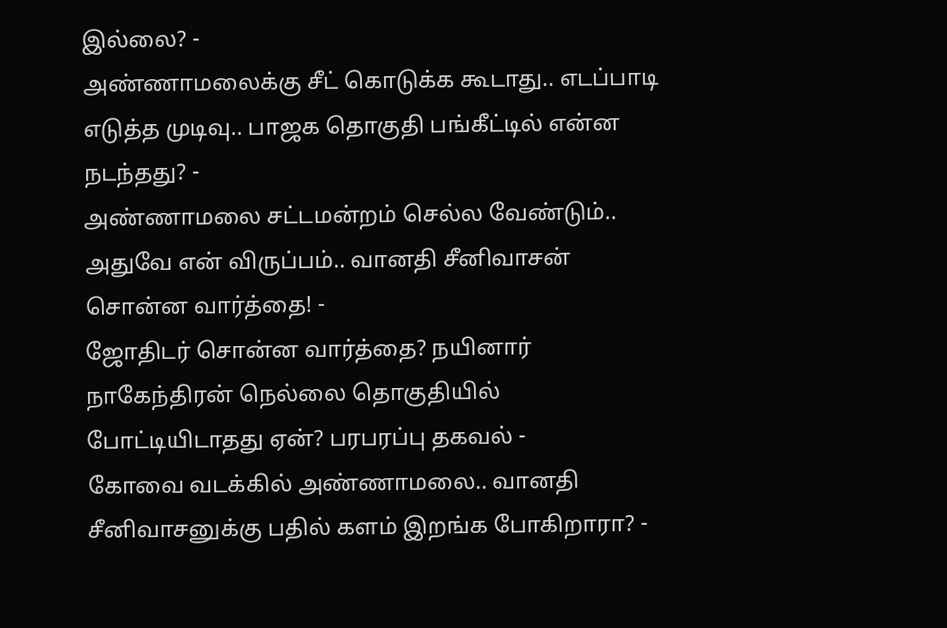இல்லை? -
அண்ணாமலைக்கு சீட் கொடுக்க கூடாது.. எடப்பாடி எடுத்த முடிவு.. பாஜக தொகுதி பங்கீட்டில் என்ன நடந்தது? -
அண்ணாமலை சட்டமன்றம் செல்ல வேண்டும்.. அதுவே என் விருப்பம்.. வானதி சீனிவாசன் சொன்ன வார்த்தை! -
ஜோதிடர் சொன்ன வார்த்தை? நயினார் நாகேந்திரன் நெல்லை தொகுதியில் போட்டியிடாதது ஏன்? பரபரப்பு தகவல் -
கோவை வடக்கில் அண்ணாமலை.. வானதி சீனிவாசனுக்கு பதில் களம் இறங்க போகிறாரா? -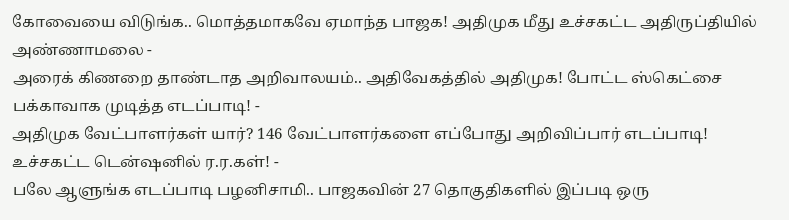கோவையை விடுங்க.. மொத்தமாகவே ஏமாந்த பாஜக! அதிமுக மீது உச்சகட்ட அதிருப்தியில் அண்ணாமலை -
அரைக் கிணறை தாண்டாத அறிவாலயம்.. அதிவேகத்தில் அதிமுக! போட்ட ஸ்கெட்சை பக்காவாக முடித்த எடப்பாடி! -
அதிமுக வேட்பாளர்கள் யார்? 146 வேட்பாளர்களை எப்போது அறிவிப்பார் எடப்பாடி! உச்சகட்ட டென்ஷனில் ர.ர.கள்! -
பலே ஆளுங்க எடப்பாடி பழனிசாமி.. பாஜகவின் 27 தொகுதிகளில் இப்படி ஒரு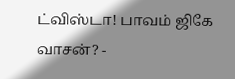ட்விஸ்டா! பாவம் ஜிகே வாசன்? -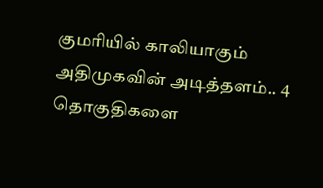குமரியில் காலியாகும் அதிமுகவின் அடித்தளம்.. 4 தொகுதிகளை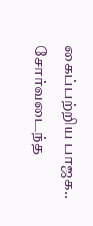கைப்பற்றிய பாஜக.. சோர்வடைந்த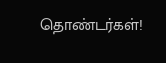தொண்டர்கள்!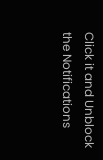Click it and Unblock the Notifications